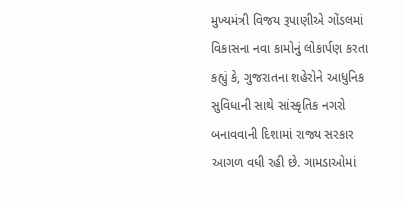મુખ્યમંત્રી વિજય રૂપાણીએ ગોંડલમાં વિકાસના નવા કામોનું લોકાર્પણ કરતા કહ્યું કે, ગુજરાતના શહેરોને આધુનિક સુવિધાની સાથે સાંસ્કૃતિક નગરો બનાવવાની દિશામાં રાજ્ય સરકાર આગળ વધી રહી છે. ગામડાઓમાં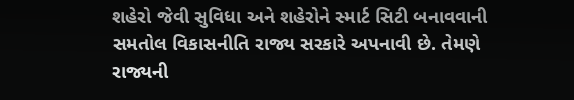શહેરો જેવી સુવિધા અને શહેરોને સ્માર્ટ સિટી બનાવવાની સમતોલ વિકાસનીતિ રાજ્ય સરકારે અપનાવી છે. તેમણે રાજ્યની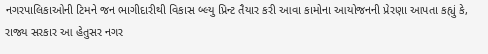નગરપાલિકાઓની ટિમને જન ભાગીદારીથી વિકાસ બ્લ્યુ પ્રિન્ટ તૈયાર કરી આવા કામોના આયોજનની પ્રેરણા આપતા કહ્યું કે, રાજ્ય સરકાર આ હેતુસર નગર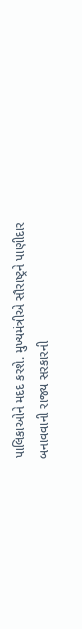પાલિકાઓને મદદ કરશે. મુખ્યમંત્રીએ સૌરાષ્ટ્રને પાણીદાર બનાવવાની રાજ્ય સરકારની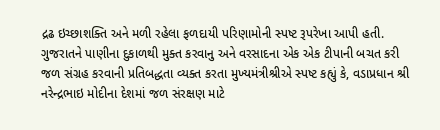દ્રઢ ઇચ્છાશક્તિ અને મળી રહેલા ફળદાયી પરિણામોની સ્પષ્ટ રૂપરેખા આપી હતી.
ગુજરાતને પાણીના દુકાળથી મુક્ત કરવાનુ અને વરસાદના એક એક ટીપાની બચત કરી જળ સંગ્રહ કરવાની પ્રતિબદ્ધતા વ્યક્ત કરતા મુખ્યમંત્રીશ્રીએ સ્પષ્ટ કહ્યું કે, વડાપ્રધાન શ્રી નરેન્દ્રભાઇ મોદીના દેશમાં જળ સંરક્ષણ માટે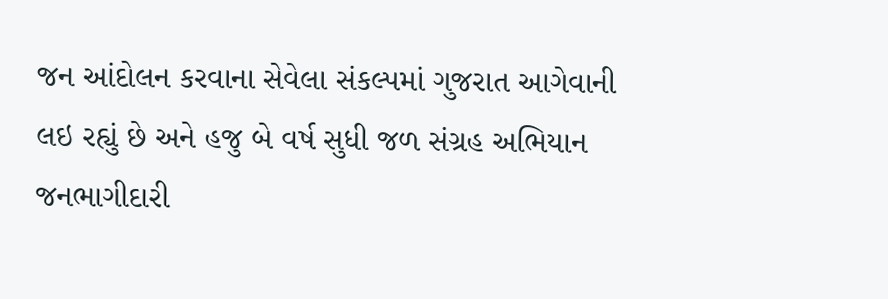જન આંદોલન કરવાના સેવેલા સંકલ્પમાં ગુજરાત આગેવાની લઇ રહ્યું છે અને હજુ બે વર્ષ સુધી જળ સંગ્રહ અભિયાન જનભાગીદારી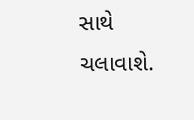સાથે ચલાવાશે.